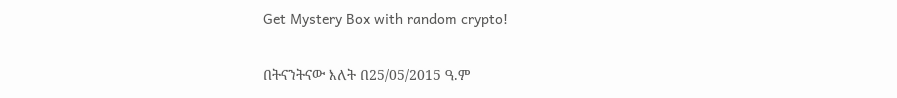Get Mystery Box with random crypto!

በትናንትናው እለት በ25/05/2015 ዓ.ም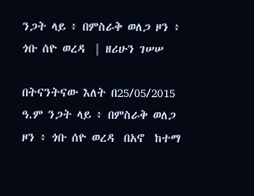ንጋት ላይ ፥ በምስራቅ ወለጋ ዞን ፥ ጎቡ ሰዮ ወረዳ  | ዘሪሁን ገሠሠ

በትናንትናው እለት በ25/05/2015 ዓ.ም ንጋት ላይ ፥ በምስራቅ ወለጋ ዞን ፥ ጎቡ ሰዮ ወረዳ  በአኖ  ከተማ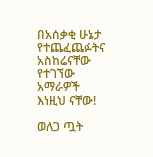በአሰቃቂ ሁኔታ የተጨፈጨፉትና አስከሬናቸው የተገኘው አማራዎች እነዚህ ናቸው!

ወለጋ ጧት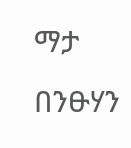ማታ በንፁሃን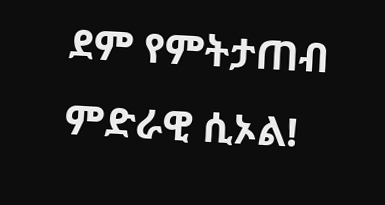ደም የምትታጠብ ምድራዊ ሲኦል!